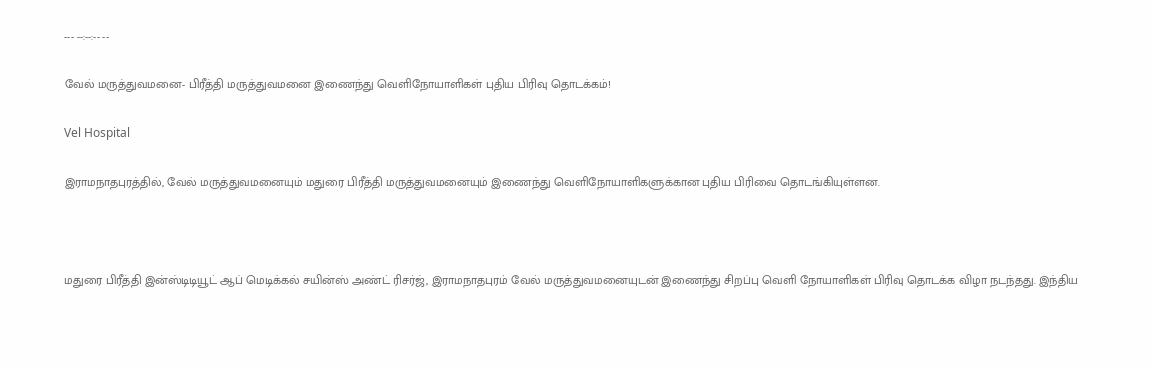--- --:--:-- --

வேல் மருத்துவமனை- பிரீத்தி மருத்துவமனை இணைந்து வெளிநோயாளிகள் புதிய பிரிவு தொடக்கம்!

Vel Hospital

இராமநாதபுரத்தில், வேல் மருத்துவமனையும் மதுரை பிரீத்தி மருத்துவமனையும் இணைந்து வெளிநோயாளிகளுக்கான புதிய பிரிவை தொடங்கியுள்ளன.



மதுரை பிரீத்தி இன்ஸ்டிடியூட் ஆப் மெடிக்கல் சயின்ஸ் அண்ட் ரிசர்ஜ், இராமநாதபுரம் வேல் மருத்துவமனையுடன் இணைந்து சிறப்பு வெளி நோயாளிகள் பிரிவு தொடக்க விழா நடந்தது. இந்திய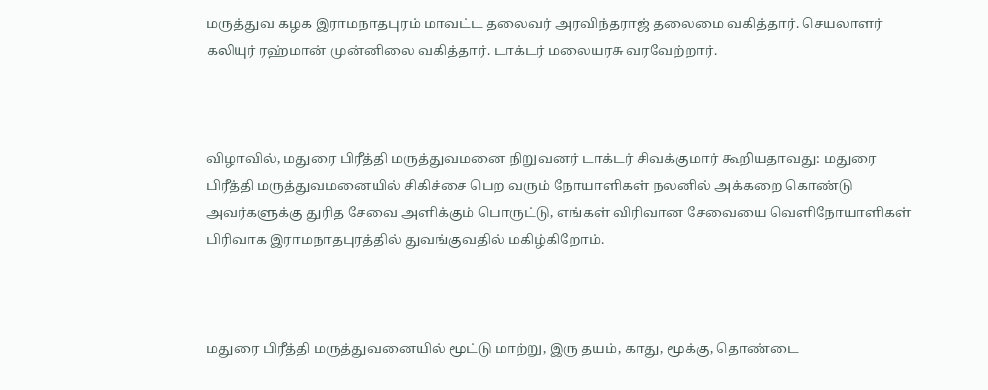மருத்துவ கழக இராமநாதபுரம் மாவட்ட தலைவர் அரவிந்தராஜ் தலைமை வகித்தார். செயலாளர் கலியுர் ரஹ்மான் முன்னிலை வகித்தார். டாக்டர் மலையரசு வரவேற்றார்.



விழாவில், மதுரை பிரீத்தி மருத்துவமனை நிறுவனர் டாக்டர் சிவக்குமார் கூறியதாவது: மதுரை பிரீத்தி மருத்துவமனையில் சிகிச்சை பெற வரும் நோயாளிகள் நலனில் அக்கறை கொண்டு அவர்களுக்கு துரித சேவை அளிக்கும் பொருட்டு, எங்கள் விரிவான சேவையை வெளிநோயாளிகள் பிரிவாக இராமநாதபுரத்தில் துவங்குவதில் மகிழ்கிறோம்.



மதுரை பிரீத்தி மருத்துவனையில் மூட்டு மாற்று, இரு தயம், காது, மூக்கு, தொண்டை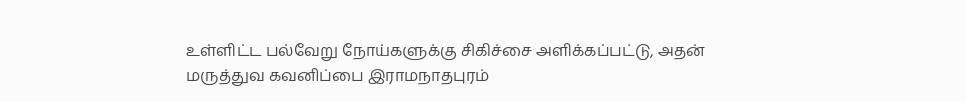உள்ளிட்ட பல்வேறு நோய்களுக்கு சிகிச்சை அளிக்கப்பட்டு, அதன் மருத்துவ கவனிப்பை இராமநாதபுரம்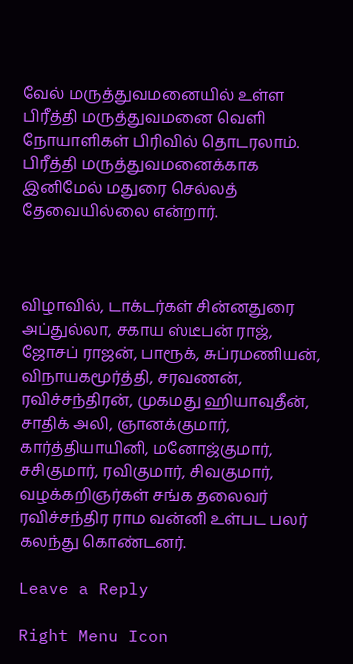வேல் மருத்துவமனையில் உள்ள பிரீத்தி மருத்துவமனை வெளி நோயாளிகள் பிரிவில் தொடரலாம். பிரீத்தி மருத்துவமனைக்காக இனிமேல் மதுரை செல்லத் தேவையில்லை என்றார்.



விழாவில், டாக்டர்கள் சின்னதுரை அப்துல்லா, சகாய ஸ்டீபன் ராஜ், ஜோசப் ராஜன், பாரூக், சுப்ரமணியன், விநாயகமூர்த்தி, சரவணன், ரவிச்சந்திரன், முகமது ஹியாவுதீன், சாதிக் அலி, ஞானக்குமார், கார்த்தியாயினி, மனோஜ்குமார், சசிகுமார், ரவிகுமார், சிவகுமார், வழக்கறிஞர்கள் சங்க தலைவர் ரவிச்சந்திர ராம வன்னி உள்பட பலர் கலந்து கொண்டனர்.

Leave a Reply

Right Menu Icon